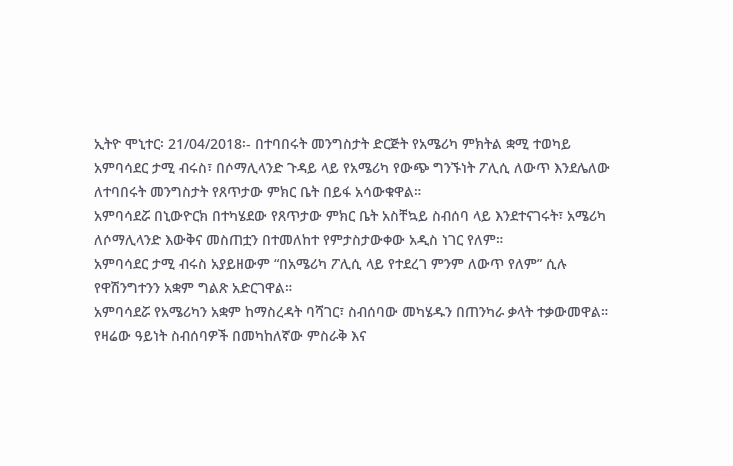ኢትዮ ሞኒተር፡ 21/04/2018፡- በተባበሩት መንግስታት ድርጅት የአሜሪካ ምክትል ቋሚ ተወካይ አምባሳደር ታሚ ብሩስ፣ በሶማሊላንድ ጉዳይ ላይ የአሜሪካ የውጭ ግንኙነት ፖሊሲ ለውጥ እንደሌለው ለተባበሩት መንግስታት የጸጥታው ምክር ቤት በይፋ አሳውቁዋል።
አምባሳደሯ በኒውዮርክ በተካሄደው የጸጥታው ምክር ቤት አስቸኳይ ስብሰባ ላይ እንደተናገሩት፣ አሜሪካ ለሶማሊላንድ እውቅና መስጠቷን በተመለከተ የምታስታውቀው አዲስ ነገር የለም።
አምባሳደር ታሚ ብሩስ አያይዘውም “በአሜሪካ ፖሊሲ ላይ የተደረገ ምንም ለውጥ የለም” ሲሉ የዋሽንግተንን አቋም ግልጽ አድርገዋል።
አምባሳደሯ የአሜሪካን አቋም ከማስረዳት ባሻገር፣ ስብሰባው መካሄዱን በጠንካራ ቃላት ተቃውመዋል።
የዛሬው ዓይነት ስብሰባዎች በመካከለኛው ምስራቅ እና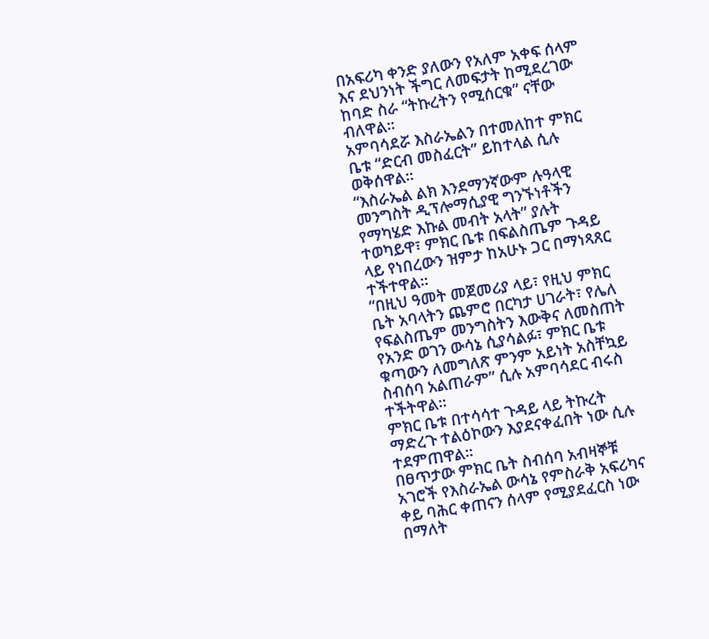በአፍሪካ ቀንድ ያለውን የአለም አቀፍ ሰላም እና ደህንነት ችግር ለመፍታት ከሚደረገው ከባድ ስራ “ትኩረትን የሚሰርቁ” ናቸው ብለዋል።
አምባሳደሯ እስራኤልን በተመለከተ ምክር ቤቱ “ድርብ መስፈርት” ይከተላል ሲሉ ወቅሰዋል።
“እስራኤል ልክ እንደማንኛውም ሉዓላዊ መንግስት ዲፕሎማሲያዊ ግንኙነቶችን የማካሄድ እኩል መብት አላት” ያሉት ተወካይዋ፣ ምክር ቤቱ በፍልስጤም ጉዳይ ላይ የነበረውን ዝምታ ከአሁኑ ጋር በማነጻጸር ተችተዋል።
“በዚህ ዓመት መጀመሪያ ላይ፣ የዚህ ምክር ቤት አባላትን ጨምሮ በርካታ ሀገራት፣ የሌለ የፍልስጤም መንግስትን እውቅና ለመስጠት የአንድ ወገን ውሳኔ ሲያሳልፉ፣ ምክር ቤቱ ቁጣውን ለመግለጽ ምንም አይነት አስቸኳይ ስብሰባ አልጠራም” ሲሉ አምባሳደር ብሩስ ተችትዋል።
ምክር ቤቱ በተሳሳተ ጉዳይ ላይ ትኩረት ማድረጉ ተልዕኮውን እያደናቀፈበት ነው ሲሉ ተደምጠዋል።
በፀጥታው ምክር ቤት ስብሰባ አብዛኞቹ አገሮች የእስራኤል ውሳኔ የምስራቅ አፍሪካና ቀይ ባሕር ቀጠናን ሰላም የሚያደፈርስ ነው በማለት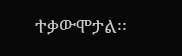ተቃውሞታል፡፡